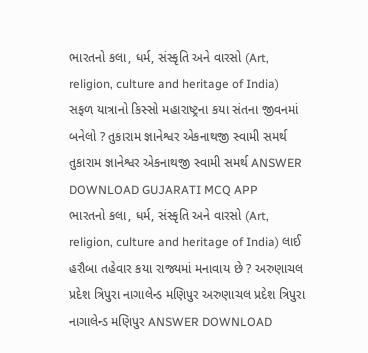ભારતનો કલા, ધર્મ, સંસ્કૃતિ અને વારસો (Art, religion, culture and heritage of India) સફળ યાત્રાનો કિસ્સો મહારાષ્ટ્રના કયા સંતના જીવનમાં બનેલો ? તુકારામ જ્ઞાનેશ્વર એકનાથજી સ્વામી સમર્થ તુકારામ જ્ઞાનેશ્વર એકનાથજી સ્વામી સમર્થ ANSWER DOWNLOAD GUJARATI MCQ APP
ભારતનો કલા, ધર્મ, સંસ્કૃતિ અને વારસો (Art, religion, culture and heritage of India) લાઈ હરૌબા તહેવાર કયા રાજ્યમાં મનાવાય છે ? અરુણાચલ પ્રદેશ ત્રિપુરા નાગાલેન્ડ મણિપુર અરુણાચલ પ્રદેશ ત્રિપુરા નાગાલેન્ડ મણિપુર ANSWER DOWNLOAD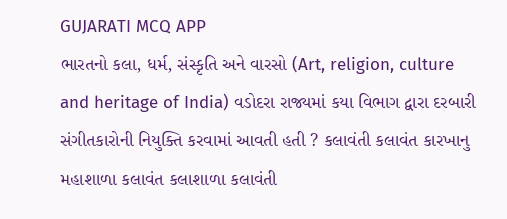GUJARATI MCQ APP
ભારતનો કલા, ધર્મ, સંસ્કૃતિ અને વારસો (Art, religion, culture and heritage of India) વડોદરા રાજ્યમાં કયા વિભાગ દ્વારા દરબારી સંગીતકારોની નિયુક્તિ કરવામાં આવતી હતી ? કલાવંતી કલાવંત કારખાનુ મહાશાળા કલાવંત કલાશાળા કલાવંતી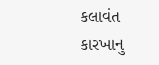કલાવંત કારખાનુ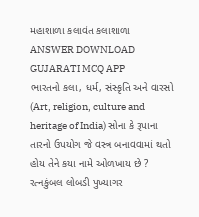મહાશાળા કલાવંત કલાશાળા ANSWER DOWNLOAD GUJARATI MCQ APP
ભારતનો કલા, ધર્મ, સંસ્કૃતિ અને વારસો (Art, religion, culture and heritage of India) સોના કે રૂપાના તારનો ઉપયોગ જે વસ્ત્ર બનાવવામાં થતો હોય તેને કયા નામે ઓળખાય છે ? રત્નકુંબલ લોબડી પુખ્યાગર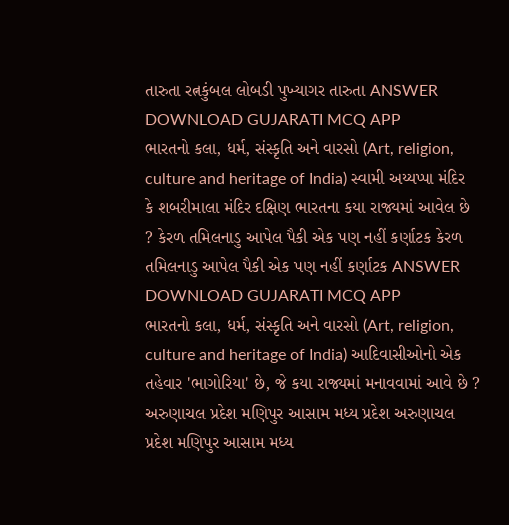તારુતા રત્નકુંબલ લોબડી પુખ્યાગર તારુતા ANSWER DOWNLOAD GUJARATI MCQ APP
ભારતનો કલા, ધર્મ, સંસ્કૃતિ અને વારસો (Art, religion, culture and heritage of India) સ્વામી અય્યપ્પા મંદિર કે શબરીમાલા મંદિર દક્ષિણ ભારતના કયા રાજ્યમાં આવેલ છે ? કેરળ તમિલનાડુ આપેલ પૈકી એક પણ નહીં કર્ણાટક કેરળ તમિલનાડુ આપેલ પૈકી એક પણ નહીં કર્ણાટક ANSWER DOWNLOAD GUJARATI MCQ APP
ભારતનો કલા, ધર્મ, સંસ્કૃતિ અને વારસો (Art, religion, culture and heritage of India) આદિવાસીઓનો એક તહેવાર 'ભાગોરિયા' છે, જે કયા રાજ્યમાં મનાવવામાં આવે છે ? અરુણાચલ પ્રદેશ મણિપુર આસામ મધ્ય પ્રદેશ અરુણાચલ પ્રદેશ મણિપુર આસામ મધ્ય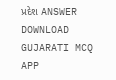પ્રદેશ ANSWER DOWNLOAD GUJARATI MCQ APP